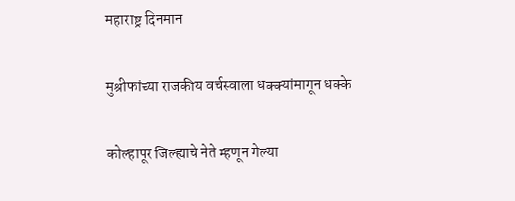महाराष्ट्र दिनमान

मुश्रीफांच्या राजकीय वर्चस्वाला धक्क्यांमागून धक्के

कोल्हापूर जिल्ह्याचे नेते म्हणून गेल्या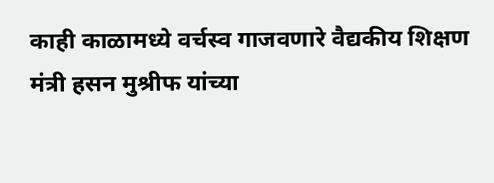काही काळामध्ये वर्चस्व गाजवणारे वैद्यकीय शिक्षण मंत्री हसन मुश्रीफ यांच्या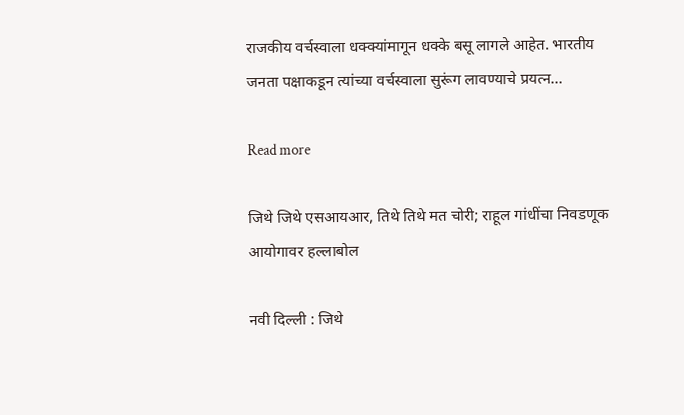राजकीय वर्चस्वाला धक्क्यांमागून धक्के बसू लागले आहेत. भारतीय जनता पक्षाकडून त्यांच्या वर्चस्वाला सुरूंग लावण्याचे प्रयत्न…

Read more

जिथे जिथे एसआयआर, तिथे तिथे मत चोरी; राहूल गांधींचा निवडणूक आयोगावर हल्लाबोल

नवी दिल्ली : जिथे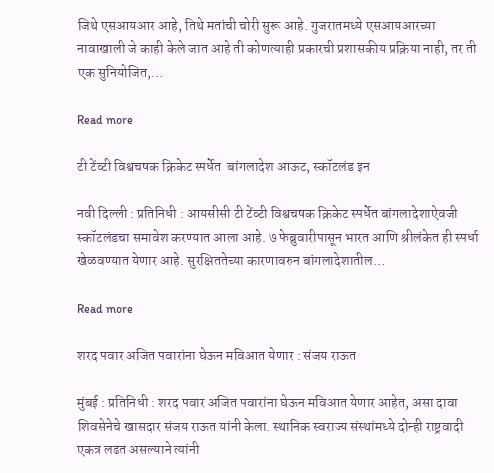जिथे एसआयआर आहे, तिथे मतांची चोरी सुरू आहे. गुजरातमध्ये एसआयआरच्या नावाखाली जे काही केले जात आहे ती कोणत्याही प्रकारची प्रशासकीय प्रक्रिया नाही, तर ती एक सुनियोजित,…

Read more

टी टेंव्टी विश्वचषक क्रिकेट स्पर्धेत  बांगलादेश आऊट, स्कॉटलंड इन

नवी दिल्ली : प्रतिनिधी : आयसीसी टी टेंव्टी विश्वचषक क्रिकेट स्पर्धेत बांगलादेशाऐवजी स्कॉटलंडचा समावेश करण्यात आला आहे. ७ फेब्रुवारीपासून भारत आणि श्रीलंकेत ही स्पर्धा खेळवण्यात येणार आहे. सुरक्षिततेच्या कारणावरुन बांगलादेशातील…

Read more

शरद पवार अजित पवारांना घेऊन मविआत येणार : संजय राऊत

मुंबई : प्रतिनिधी : शरद पवार अजित पवारांना घेऊन मविआत येणार आहेत, असा दावा शिवसेनेचे खासदार संजय राऊत यांनी केला. स्थानिक स्वराज्य संस्थांमध्ये दोन्ही राष्ट्रवादी एकत्र लढत असल्याने त्यांनी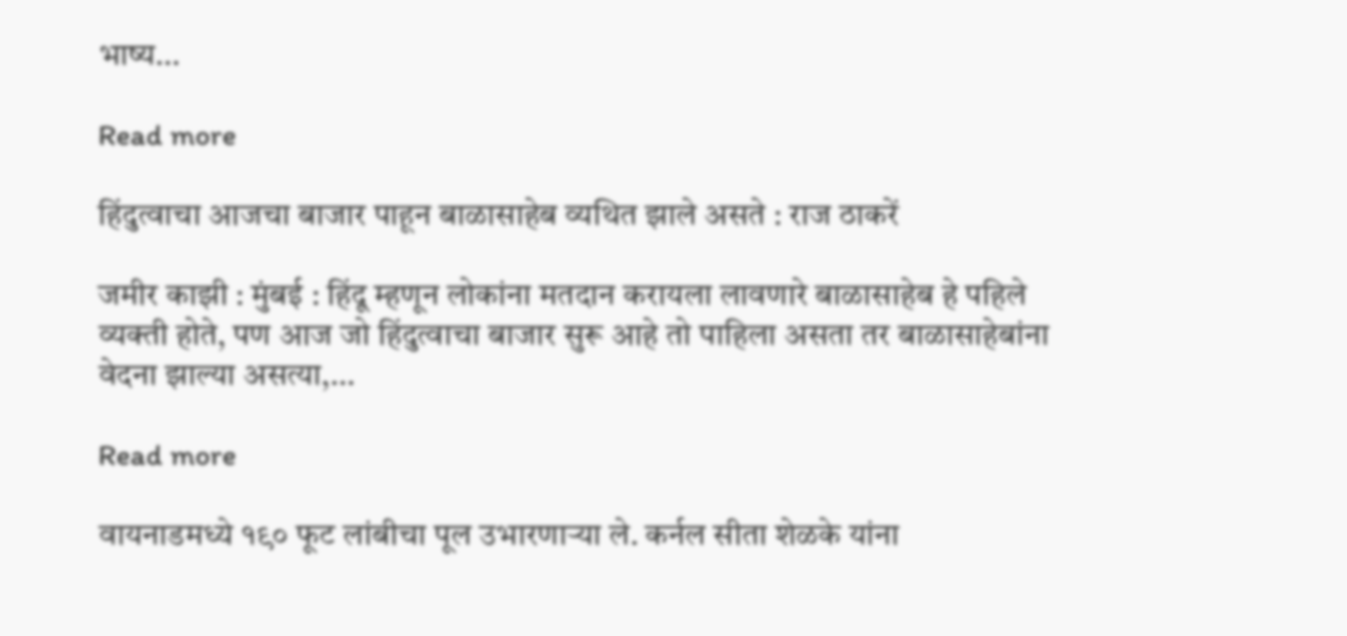भाष्य…

Read more

हिंदुत्वाचा आजचा बाजार पाहून बाळासाहेब व्यथित झाले असते : राज ठाकरें

जमीर काझी : मुंबई : हिंदू म्हणून लोकांना मतदान करायला लावणारे बाळासाहेब हे पहिले व्यक्ती होते, पण आज जो हिंदुत्वाचा बाजार सुरू आहे तो पाहिला असता तर बाळासाहेबांना वेदना झाल्या असत्या,…

Read more

वायनाडमध्ये १९० फूट लांबीचा पूल उभारणाऱ्या ले. कर्नल सीता शेळके यांना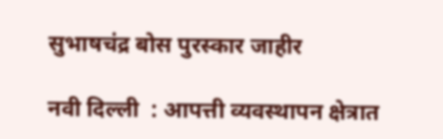सुभाषचंद्र बोस पुरस्कार जाहीर

नवी दिल्ली  : आपत्ती व्यवस्थापन क्षेत्रात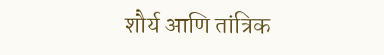शौर्य आणि तांत्रिक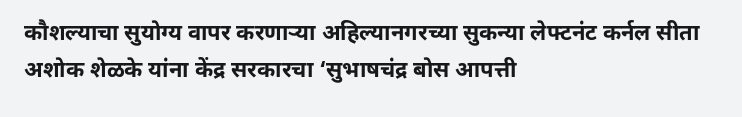कौशल्याचा सुयोग्य वापर करणाऱ्या अहिल्यानगरच्या सुकन्या लेफ्टनंट कर्नल सीता अशोक शेळके यांना केंद्र सरकारचा ‘सुभाषचंद्र बोस आपत्ती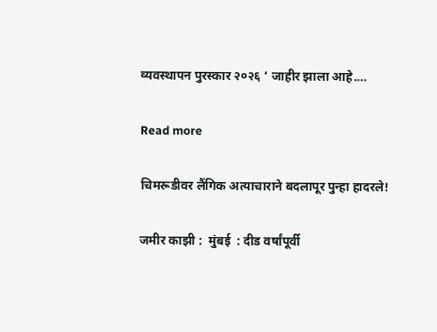व्यवस्थापन पुरस्कार २०२६ ‘ जाहीर झाला आहे.…

Read more

चिमरूडीवर लैंगिक अत्याचाराने बदलापूर पुन्हा हादरले!

जमीर काझी :  मुंबई  : दीड वर्षांपूर्वी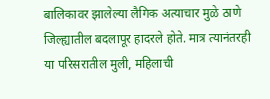बालिकावर झालेल्या लैगिक अत्याचार मुळे ठाणे जिल्ह्यातील बदलापूर हादरले होते. मात्र त्यानंतरही या परिसरातील मुली, महिलाची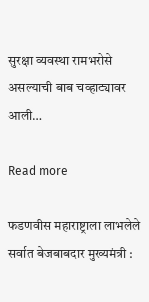सुरक्षा व्यवस्था रामभरोसे असल्याची बाब चव्हाट्यावर आली…

Read more

फडणवीस महाराष्ट्राला लाभलेले सर्वात बेजबाबदार मुख्यमंत्री :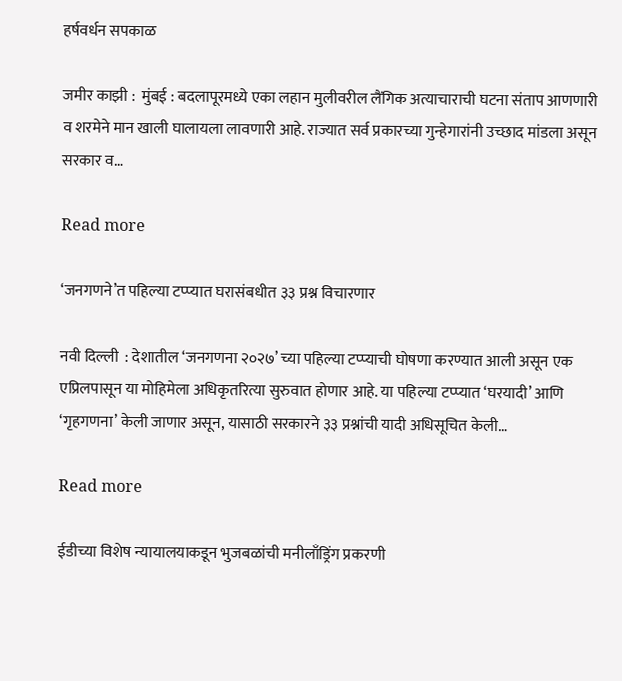हर्षवर्धन सपकाळ

जमीर काझी :  मुंबई : बदलापूरमध्ये एका लहान मुलीवरील लैंगिक अत्याचाराची घटना संताप आणणारी व शरमेने मान खाली घालायला लावणारी आहे. राज्यात सर्व प्रकारच्या गुन्हेगारांनी उच्छाद मांडला असून सरकार व…

Read more

‘जनगणने’त पहिल्या टप्प्यात घरासंबधीत ३३ प्रश्न विचारणार

नवी दिल्ली  : देशातील ‘जनगणना २०२७’ च्या पहिल्या टप्प्याची घोषणा करण्यात आली असून एक एप्रिलपासून या मोहिमेला अधिकृतरित्या सुरुवात होणार आहे. या पहिल्या टप्प्यात ‘घरयादी’ आणि ‘गृहगणना’ केली जाणार असून, यासाठी सरकारने ३३ प्रश्नांची यादी अधिसूचित केली…

Read more

ईडीच्या विशेष न्यायालयाकडून भुजबळांची मनीलाँड्रिंग प्रकरणी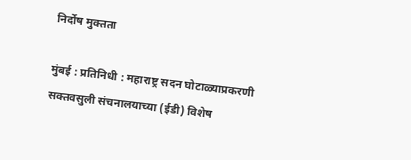निर्दोष मुक्तता

मुंबई : प्रतिनिधी : महाराष्ट्र सदन घोटाळ्याप्रकरणी सक्तवसुली संचनालयाच्या (ईडी) विशेष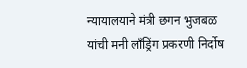न्यायालयाने मंत्री छगन भुजबळ यांची मनी लाँड्रिंग प्रकरणी निर्दोष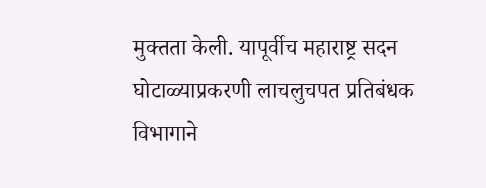मुक्तता केली. यापूर्वीच महाराष्ट्र सदन घोटाळ्याप्रकरणी लाचलुचपत प्रतिबंधक विभागाने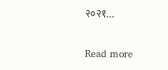२०२१…

Read more